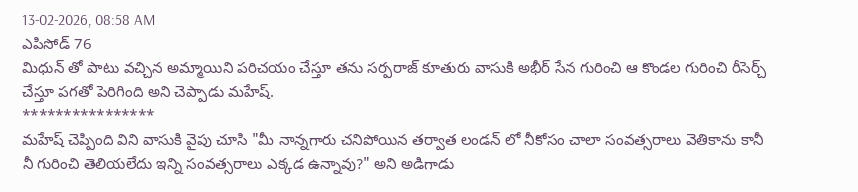13-02-2026, 08:58 AM
ఎపిసోడ్ 76
మిధున్ తో పాటు వచ్చిన అమ్మాయిని పరిచయం చేస్తూ తను సర్పరాజ్ కూతురు వాసుకి అభీర్ సేన గురించి ఆ కొండల గురించి రీసెర్చ్ చేస్తూ పగతో పెరిగింది అని చెప్పాడు మహేష్.
****************
మహేష్ చెప్పింది విని వాసుకి వైపు చూసి "మీ నాన్నగారు చనిపోయిన తర్వాత లండన్ లో నీకోసం చాలా సంవత్సరాలు వెతికాను కానీ నీ గురించి తెలియలేదు ఇన్ని సంవత్సరాలు ఎక్కడ ఉన్నావు?" అని అడిగాడు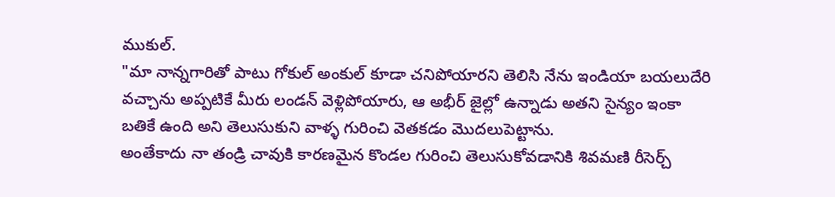ముకుల్.
"మా నాన్నగారితో పాటు గోకుల్ అంకుల్ కూడా చనిపోయారని తెలిసి నేను ఇండియా బయలుదేరి వచ్చాను అప్పటికే మీరు లండన్ వెళ్లిపోయారు, ఆ అభీర్ జైల్లో ఉన్నాడు అతని సైన్యం ఇంకా బతికే ఉంది అని తెలుసుకుని వాళ్ళ గురించి వెతకడం మొదలుపెట్టాను.
అంతేకాదు నా తండ్రి చావుకి కారణమైన కొండల గురించి తెలుసుకోవడానికి శివమణి రీసెర్చ్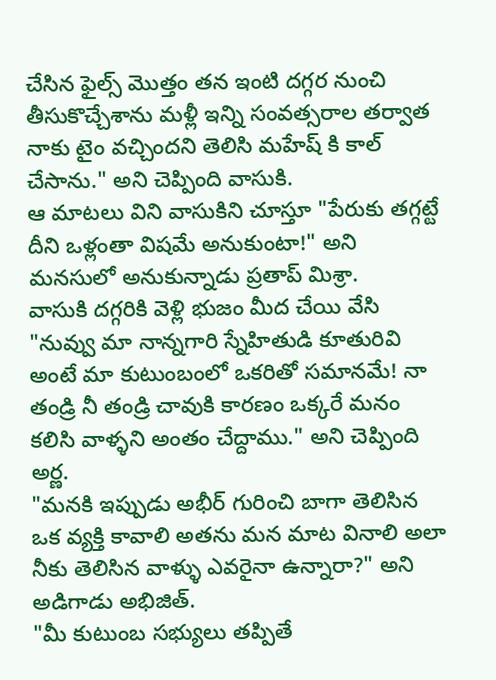చేసిన ఫైల్స్ మొత్తం తన ఇంటి దగ్గర నుంచి తీసుకొచ్చేశాను మళ్లీ ఇన్ని సంవత్సరాల తర్వాత నాకు టైం వచ్చిందని తెలిసి మహేష్ కి కాల్ చేసాను." అని చెప్పింది వాసుకి.
ఆ మాటలు విని వాసుకిని చూస్తూ "పేరుకు తగ్గట్టే దీని ఒళ్లంతా విషమే అనుకుంటా!" అని మనసులో అనుకున్నాడు ప్రతాప్ మిశ్రా.
వాసుకి దగ్గరికి వెళ్లి భుజం మీద చేయి వేసి "నువ్వు మా నాన్నగారి స్నేహితుడి కూతురివి అంటే మా కుటుంబంలో ఒకరితో సమానమే! నా తండ్రి నీ తండ్రి చావుకి కారణం ఒక్కరే మనం కలిసి వాళ్ళని అంతం చేద్దాము." అని చెప్పింది అర్ణ.
"మనకి ఇప్పుడు అభీర్ గురించి బాగా తెలిసిన ఒక వ్యక్తి కావాలి అతను మన మాట వినాలి అలా నీకు తెలిసిన వాళ్ళు ఎవరైనా ఉన్నారా?" అని అడిగాడు అభిజిత్.
"మీ కుటుంబ సభ్యులు తప్పితే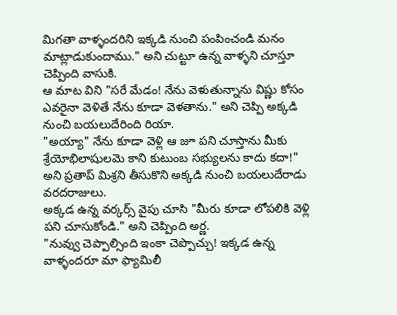మిగతా వాళ్ళందరిని ఇక్కడి నుంచి పంపించండి మనం మాట్లాడుకుందాము." అని చుట్టూ ఉన్న వాళ్ళని చూస్తూ చెప్పింది వాసుకి.
ఆ మాట విని "సరే మేడం! నేను వెళుతున్నాను విష్ణు కోసం ఎవరైనా వెళితే నేను కూడా వెళతాను." అని చెప్పి అక్కడి నుంచి బయలుదేరింది రియా.
"అయ్యా" నేను కూడా వెళ్లి ఆ జూ పని చూస్తాను మీకు శ్రేయోభిలాషులమె కాని కుటుంబ సభ్యులను కాదు కదా!" అని ప్రతాప్ మిశ్రని తీసుకొని అక్కడి నుంచి బయలుదేరాడు వరదరాజులు.
అక్కడ ఉన్న వర్కర్స్ వైపు చూసి "మీరు కూడా లోపలికి వెళ్లి పని చూసుకోండి." అని చెప్పింది అర్ణ.
"నువ్వు చెప్పాల్సింది ఇంకా చెప్పొచ్చు! ఇక్కడ ఉన్న వాళ్ళందరూ మా ఫ్యామిలీ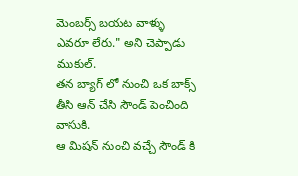మెంబర్స్ బయట వాళ్ళు ఎవరూ లేరు." అని చెప్పాడు ముకుల్.
తన బ్యాగ్ లో నుంచి ఒక బాక్స్ తీసి ఆన్ చేసి సౌండ్ పెంచింది వాసుకి.
ఆ మిషన్ నుంచి వచ్చే సౌండ్ కి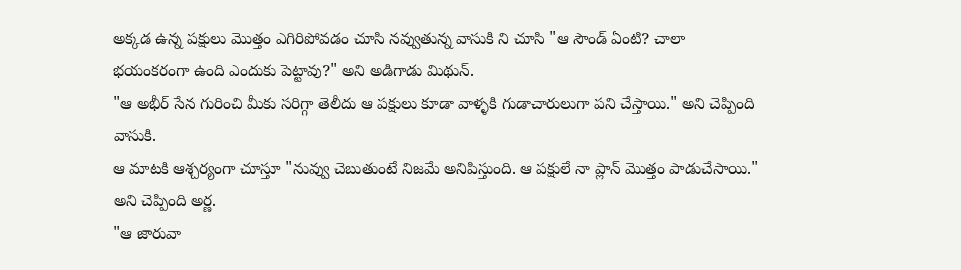అక్కడ ఉన్న పక్షులు మొత్తం ఎగిరిపోవడం చూసి నవ్వుతున్న వాసుకి ని చూసి "ఆ సౌండ్ ఏంటి? చాలా భయంకరంగా ఉంది ఎందుకు పెట్టావు?" అని అడిగాడు మిథున్.
"ఆ అభీర్ సేన గురించి మీకు సరిగ్గా తెలీదు ఆ పక్షులు కూడా వాళ్ళకి గుడాచారులుగా పని చేస్తాయి." అని చెప్పింది వాసుకి.
ఆ మాటకి ఆశ్చర్యంగా చూస్తూ "నువ్వు చెబుతుంటే నిజమే అనిపిస్తుంది. ఆ పక్షులే నా ప్లాన్ మొత్తం పాడుచేసాయి." అని చెప్పింది అర్ణ.
"ఆ జారువా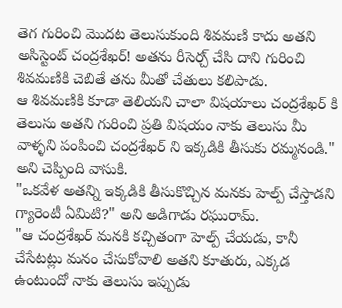తెగ గురించి మొదట తెలుసుకుంది శివమణి కాదు అతని అసిస్టెంట్ చంద్రశేఖర్! అతను రీసెర్చ్ చేసి దాని గురించి శివమణికి చెబితే తను మీతో చేతులు కలిపాడు.
ఆ శివమణికి కూడా తెలియని చాలా విషయాలు చంద్రశేఖర్ కి తెలుసు అతని గురించి ప్రతి విషయం నాకు తెలుసు మీ వాళ్ళని పంపించి చంద్రశేఖర్ ని ఇక్కడికి తీసుకు రమ్మనండి." అని చెప్పింది వాసుకి.
"ఒకవేళ అతన్ని ఇక్కడికి తీసుకొచ్చిన మనకు హెల్ప్ చేస్తాడని గ్యారెంటీ ఏమిటి?" అని అడిగాడు రఘురామ్.
"ఆ చంద్రశేఖర్ మనకి కచ్చితంగా హెల్ప్ చేయడు, కానీ చేసేటట్లు మనం చేసుకోవాలి అతని కూతురు, ఎక్కడ ఉంటుందో నాకు తెలుసు ఇప్పుడు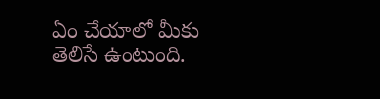ఏం చేయాలో మీకు తెలిసే ఉంటుంది.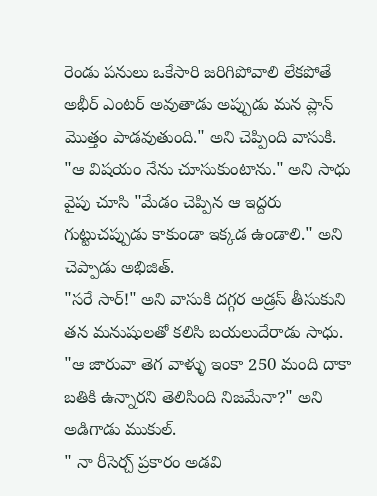రెండు పనులు ఒకేసారి జరిగిపోవాలి లేకపోతే అభీర్ ఎంటర్ అవుతాడు అప్పుడు మన ప్లాన్ మొత్తం పాడవుతుంది." అని చెప్పింది వాసుకి.
"ఆ విషయం నేను చూసుకుంటాను." అని సాధు వైపు చూసి "మేడం చెప్పిన ఆ ఇద్దరు గుట్టుచప్పుడు కాకుండా ఇక్కడ ఉండాలి." అని చెప్పాడు అభిజిత్.
"సరే సార్!" అని వాసుకి దగ్గర అడ్రస్ తీసుకుని తన మనుషులతో కలిసి బయలుదేరాడు సాధు.
"ఆ జారువా తెగ వాళ్ళు ఇంకా 250 మంది దాకా బతికి ఉన్నారని తెలిసింది నిజమేనా?" అని అడిగాడు ముకుల్.
" నా రీసెర్చ్ ప్రకారం అడవి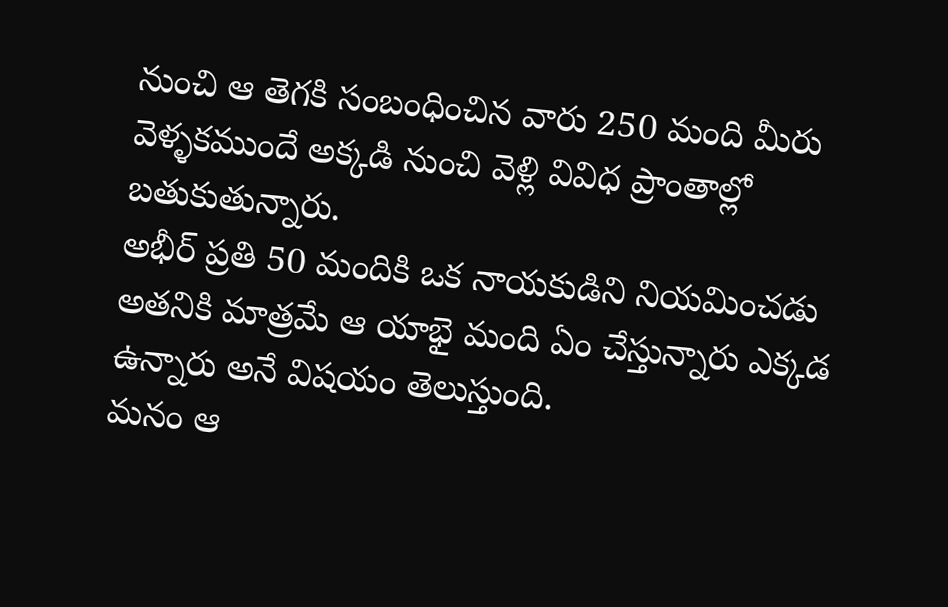నుంచి ఆ తెగకి సంబంధించిన వారు 250 మంది మీరు వెళ్ళకముందే అక్కడి నుంచి వెళ్లి వివిధ ప్రాంతాల్లో బతుకుతున్నారు.
అభీర్ ప్రతి 50 మందికి ఒక నాయకుడిని నియమించడు అతనికి మాత్రమే ఆ యాభై మంది ఏం చేస్తున్నారు ఎక్కడ ఉన్నారు అనే విషయం తెలుస్తుంది.
మనం ఆ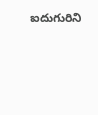ఐదుగురిని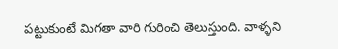పట్టుకుంటే మిగతా వారి గురించి తెలుస్తుంది. వాళ్ళని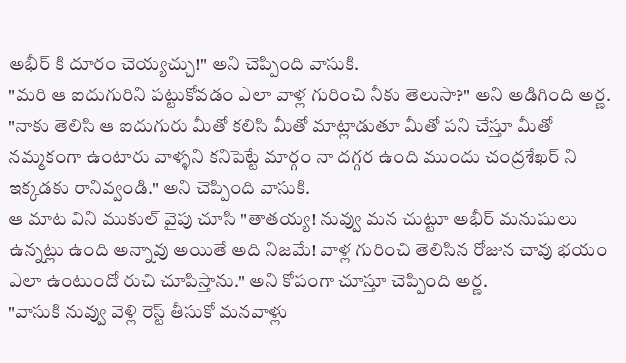అభీర్ కి దూరం చెయ్యచ్చు!" అని చెప్పింది వాసుకి.
"మరి ఆ ఐదుగురిని పట్టుకోవడం ఎలా వాళ్ల గురించి నీకు తెలుసా?" అని అడిగింది అర్ణ.
"నాకు తెలిసి ఆ ఐదుగురు మీతో కలిసి మీతో మాట్లాడుతూ మీతో పని చేస్తూ మీతో నమ్మకంగా ఉంటారు వాళ్ళని కనిపెట్టే మార్గం నా దగ్గర ఉంది ముందు చంద్రశేఖర్ ని ఇక్కడకు రానివ్వండి." అని చెప్పింది వాసుకి.
ఆ మాట విని ముకుల్ వైపు చూసి "తాతయ్య! నువ్వు మన చుట్టూ అభీర్ మనుషులు ఉన్నట్లు ఉంది అన్నావు అయితే అది నిజమే! వాళ్ల గురించి తెలిసిన రోజున చావు భయం ఎలా ఉంటుందో రుచి చూపిస్తాను." అని కోపంగా చూస్తూ చెప్పింది అర్ణ.
"వాసుకి నువ్వు వెళ్లి రెస్ట్ తీసుకో మనవాళ్లు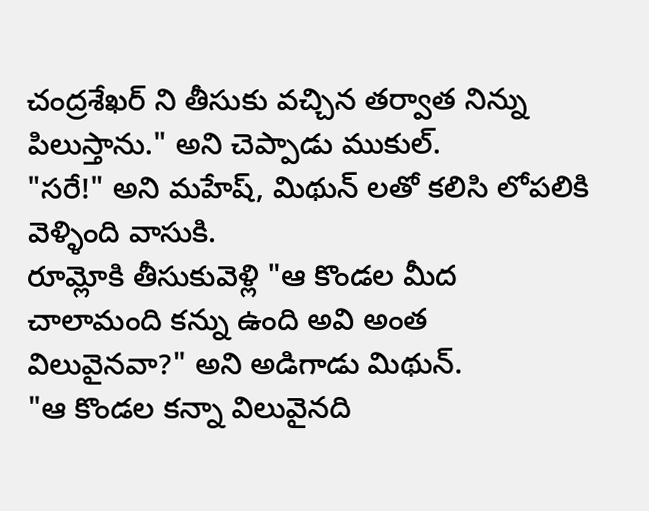చంద్రశేఖర్ ని తీసుకు వచ్చిన తర్వాత నిన్ను పిలుస్తాను." అని చెప్పాడు ముకుల్.
"సరే!" అని మహేష్, మిథున్ లతో కలిసి లోపలికి వెళ్ళింది వాసుకి.
రూమ్లోకి తీసుకువెళ్లి "ఆ కొండల మీద చాలామంది కన్ను ఉంది అవి అంత విలువైనవా?" అని అడిగాడు మిథున్.
"ఆ కొండల కన్నా విలువైనది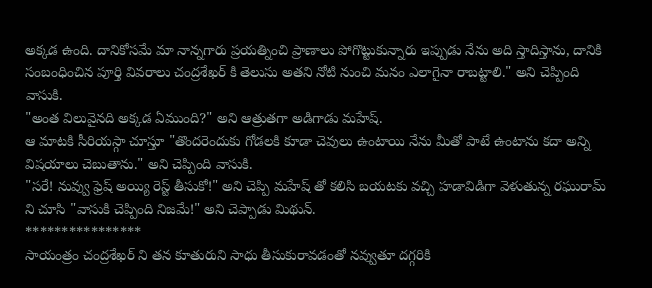అక్కడ ఉంది. దానికోసమే మా నాన్నగారు ప్రయత్నించి ప్రాణాలు పోగొట్టుకున్నారు ఇప్పుడు నేను అది స్తాదిస్తాను, దానికి సంబంధించిన పూర్తి వివరాలు చంద్రశేఖర్ కి తెలుసు అతని నోటి నుంచి మనం ఎలాగైనా రాబట్టాలి." అని చెప్పింది వాసుకి.
"అంత విలువైనది అక్కడ ఏముంది?" అని ఆత్రుతగా అడిగాడు మహేష్.
ఆ మాటకి సీరియస్గా చూస్తూ "తొందరెందుకు గోడలకి కూడా చెవులు ఉంటాయి నేను మీతో పాటే ఉంటాను కదా అన్ని విషయాలు చెబుతాను." అని చెప్పింది వాసుకి.
"సరే! నువ్వు ఫ్రెష్ అయ్యి రెస్ట్ తీసుకో!" అని చెప్పి మహేష్ తో కలిసి బయటకు వచ్చి హడావిడిగా వెళుతున్న రఘురామ్ ని చూసి "వాసుకి చెప్పింది నిజమే!" అని చెప్పాడు మిథున్.
****************
సాయంత్రం చంద్రశేఖర్ ని తన కూతురుని సాధు తీసుకురావడంతో నవ్వుతూ దగ్గరికి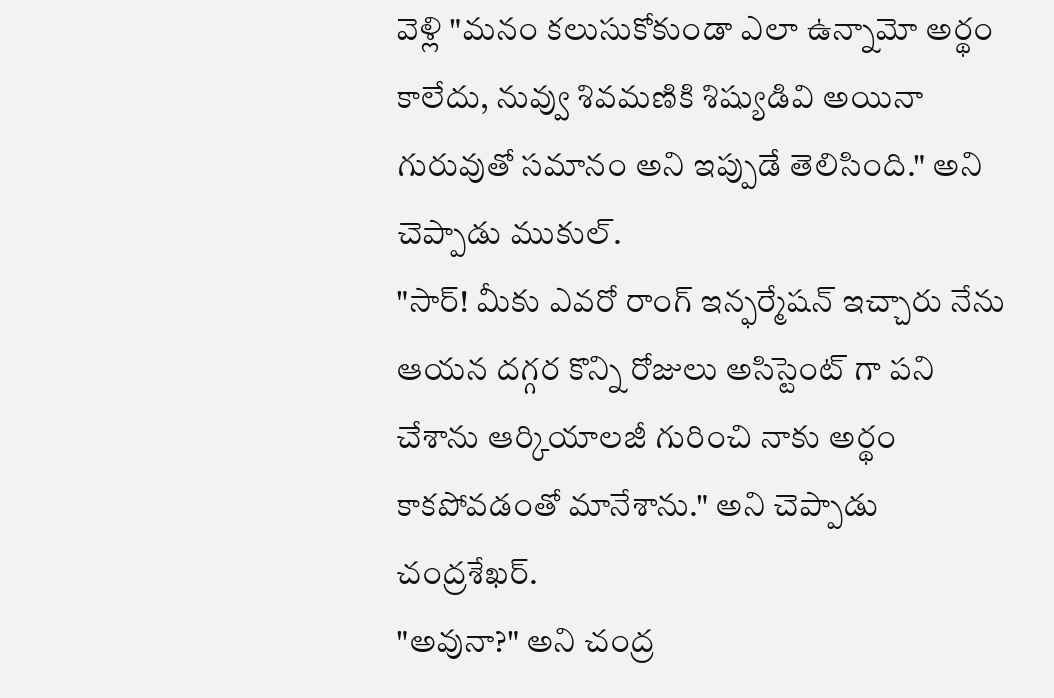వెళ్లి "మనం కలుసుకోకుండా ఎలా ఉన్నామో అర్థం కాలేదు, నువ్వు శివమణికి శిష్యుడివి అయినా గురువుతో సమానం అని ఇప్పుడే తెలిసింది." అని చెప్పాడు ముకుల్.
"సార్! మీకు ఎవరో రాంగ్ ఇన్ఫర్మేషన్ ఇచ్చారు నేను ఆయన దగ్గర కొన్ని రోజులు అసిస్టెంట్ గా పని చేశాను ఆర్కియాలజీ గురించి నాకు అర్థం కాకపోవడంతో మానేశాను." అని చెప్పాడు చంద్రశేఖర్.
"అవునా?" అని చంద్ర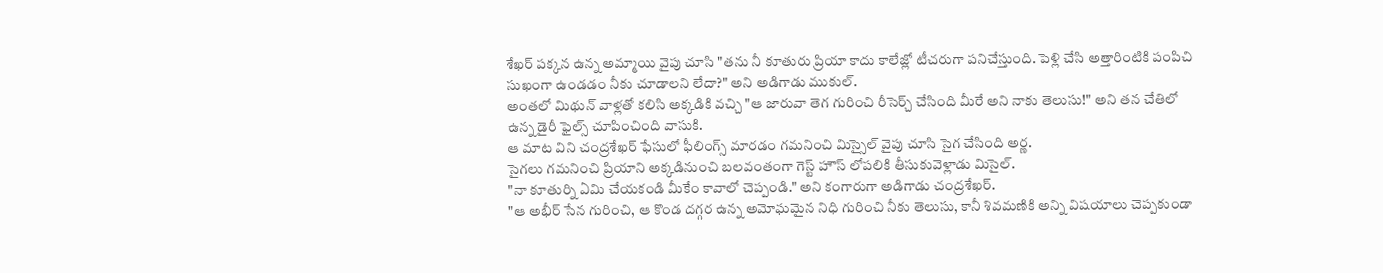శేఖర్ పక్కన ఉన్న అమ్మాయి వైపు చూసి "తను నీ కూతురు ప్రియా కాదు కాలేజ్లో టీచరుగా పనిచేస్తుంది. పెళ్లి చేసి అత్తారింటికి పంపిచి సుఖంగా ఉండడం నీకు చూడాలని లేదా?" అని అడిగాడు ముకుల్.
అంతలో మిథున్ వాళ్లతో కలిసి అక్కడికి వచ్చి "ఆ జారువా తెగ గురించి రీసెర్చ్ చేసింది మీరే అని నాకు తెలుసు!" అని తన చేతిలో ఉన్న డైరీ ఫైల్స్ చూపించింది వాసుకి.
ఆ మాట విని చంద్రశేఖర్ ఫేసులో ఫీలింగ్స్ మారడం గమనించి మిస్సైల్ వైపు చూసి సైగ చేసింది అర్ణ.
సైగలు గమనించి ప్రియాని అక్కడినుంచి బలవంతంగా గెస్ట్ హౌస్ లోపలికి తీసుకువెళ్లాడు మిసైల్.
"నా కూతుర్ని ఏమి చేయకండి మీకేం కావాలో చెప్పండి." అని కంగారుగా అడిగాడు చంద్రశేఖర్.
"ఆ అభీర్ సేన గురించి, ఆ కొండ దగ్గర ఉన్న అమోఘమైన నిధి గురించి నీకు తెలుసు, కానీ శివమణికి అన్ని విషయాలు చెప్పకుండా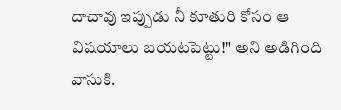దాచావు ఇప్పుడు నీ కూతురి కోసం ఆ విషయాలు బయటపెట్టు!" అని అడిగింది వాసుకి.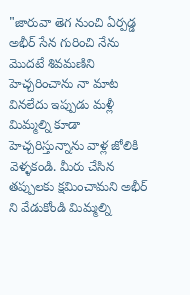"జారువా తెగ నుంచి ఏర్పడ్డ అభీర్ సేన గురించి నేను మొదటే శివమణిని హెచ్చరించాను నా మాట వినలేదు ఇప్పుడు మళ్లీ మిమ్మల్ని కూడా హెచ్చరిస్తున్నాను వాళ్ల జోలికి వెళ్ళకండి. మీరు చేసిన తప్పులకు క్షమించామని అభీర్ ని వేడుకోండి మిమ్మల్ని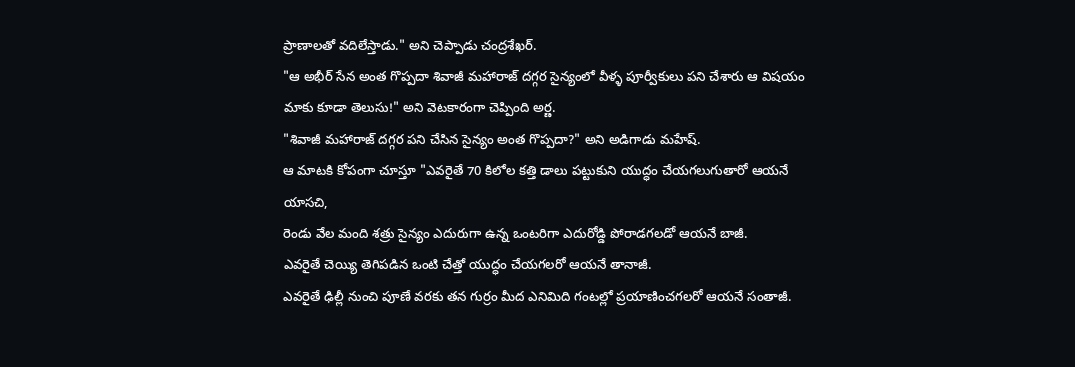ప్రాణాలతో వదిలేస్తాడు." అని చెప్పాడు చంద్రశేఖర్.
"ఆ అభీర్ సేన అంత గొప్పదా శివాజీ మహారాజ్ దగ్గర సైన్యంలో వీళ్ళ పూర్వీకులు పని చేశారు ఆ విషయం మాకు కూడా తెలుసు!" అని వెటకారంగా చెప్పింది అర్ణ.
"శివాజీ మహారాజ్ దగ్గర పని చేసిన సైన్యం అంత గొప్పదా?" అని అడిగాడు మహేష్.
ఆ మాటకి కోపంగా చూస్తూ "ఎవరైతే 70 కిలోల కత్తి డాలు పట్టుకుని యుద్ధం చేయగలుగుతారో ఆయనే యాసచి,
రెండు వేల మంది శత్రు సైన్యం ఎదురుగా ఉన్న ఒంటరిగా ఎదురోడ్డి పోరాడగలడో ఆయనే బాజీ.
ఎవరైతే చెయ్యి తెగిపడిన ఒంటి చేత్తో యుద్ధం చేయగలరో ఆయనే తానాజీ.
ఎవరైతే ఢిల్లీ నుంచి పూణే వరకు తన గుర్రం మీద ఎనిమిది గంటల్లో ప్రయాణించగలరో ఆయనే సంతాజీ.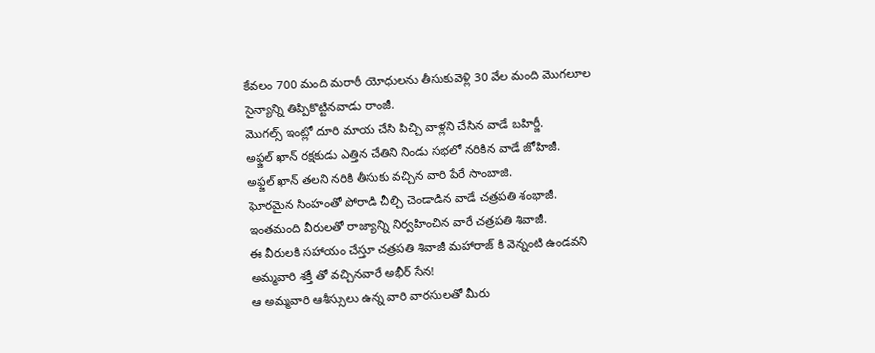కేవలం 700 మంది మరాఠీ యోధులను తీసుకువెళ్లి 30 వేల మంది మొగలూల సైన్యాన్ని తిప్పికొట్టినవాడు రాంజీ.
మొగల్స్ ఇంట్లో దూరి మాయ చేసి పిచ్చి వాళ్లని చేసిన వాడే బహిర్జీ.
అఫ్జల్ ఖాన్ రక్షకుడు ఎత్తిన చేతిని నిండు సభలో నరికిన వాడే జోహిజీ.
అఫ్జల్ ఖాన్ తలని నరికి తీసుకు వచ్చిన వారి పేరే సాంబాజి.
ఘోరమైన సింహంతో పోరాడి చీల్చి చెండాడిన వాడే చత్రపతి శంభాజీ.
ఇంతమంది వీరులతో రాజ్యాన్ని నిర్వహించిన వారే చత్రపతి శివాజీ.
ఈ వీరులకి సహాయం చేస్తూ చత్రపతి శివాజీ మహారాజ్ కి వెన్నంటి ఉండవని అమ్మవారి శక్తీ తో వచ్చినవారే అభీర్ సేన!
ఆ అమ్మవారి ఆశీస్సులు ఉన్న వారి వారసులతో మీరు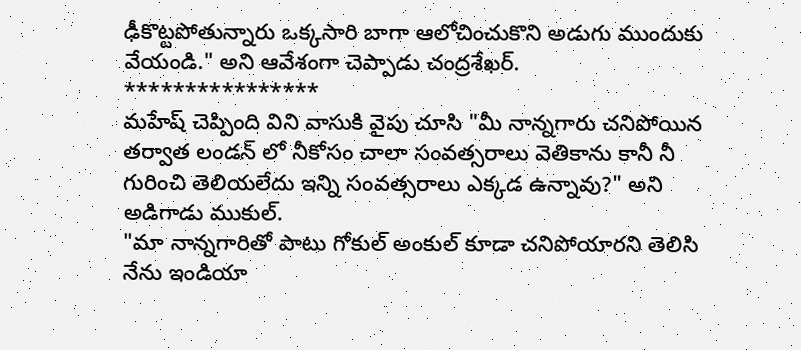ఢీకొట్టపోతున్నారు ఒక్కసారి బాగా ఆలోచించుకొని అడుగు ముందుకు వేయండి." అని ఆవేశంగా చెప్పాడు చంద్రశేఖర్.
****************
మహేష్ చెప్పింది విని వాసుకి వైపు చూసి "మీ నాన్నగారు చనిపోయిన తర్వాత లండన్ లో నీకోసం చాలా సంవత్సరాలు వెతికాను కానీ నీ గురించి తెలియలేదు ఇన్ని సంవత్సరాలు ఎక్కడ ఉన్నావు?" అని అడిగాడు ముకుల్.
"మా నాన్నగారితో పాటు గోకుల్ అంకుల్ కూడా చనిపోయారని తెలిసి నేను ఇండియా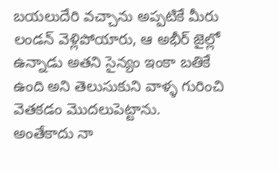బయలుదేరి వచ్చాను అప్పటికే మీరు లండన్ వెళ్లిపోయారు, ఆ అభీర్ జైల్లో ఉన్నాడు అతని సైన్యం ఇంకా బతికే ఉంది అని తెలుసుకుని వాళ్ళ గురించి వెతకడం మొదలుపెట్టాను.
అంతేకాదు నా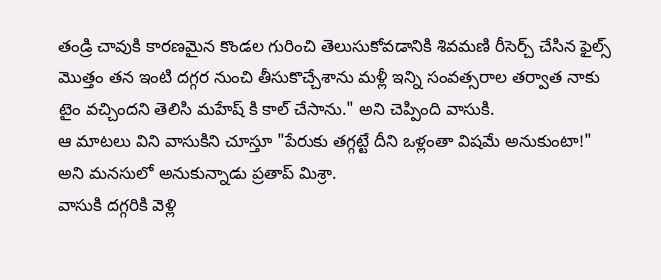తండ్రి చావుకి కారణమైన కొండల గురించి తెలుసుకోవడానికి శివమణి రీసెర్చ్ చేసిన ఫైల్స్ మొత్తం తన ఇంటి దగ్గర నుంచి తీసుకొచ్చేశాను మళ్లీ ఇన్ని సంవత్సరాల తర్వాత నాకు టైం వచ్చిందని తెలిసి మహేష్ కి కాల్ చేసాను." అని చెప్పింది వాసుకి.
ఆ మాటలు విని వాసుకిని చూస్తూ "పేరుకు తగ్గట్టే దీని ఒళ్లంతా విషమే అనుకుంటా!" అని మనసులో అనుకున్నాడు ప్రతాప్ మిశ్రా.
వాసుకి దగ్గరికి వెళ్లి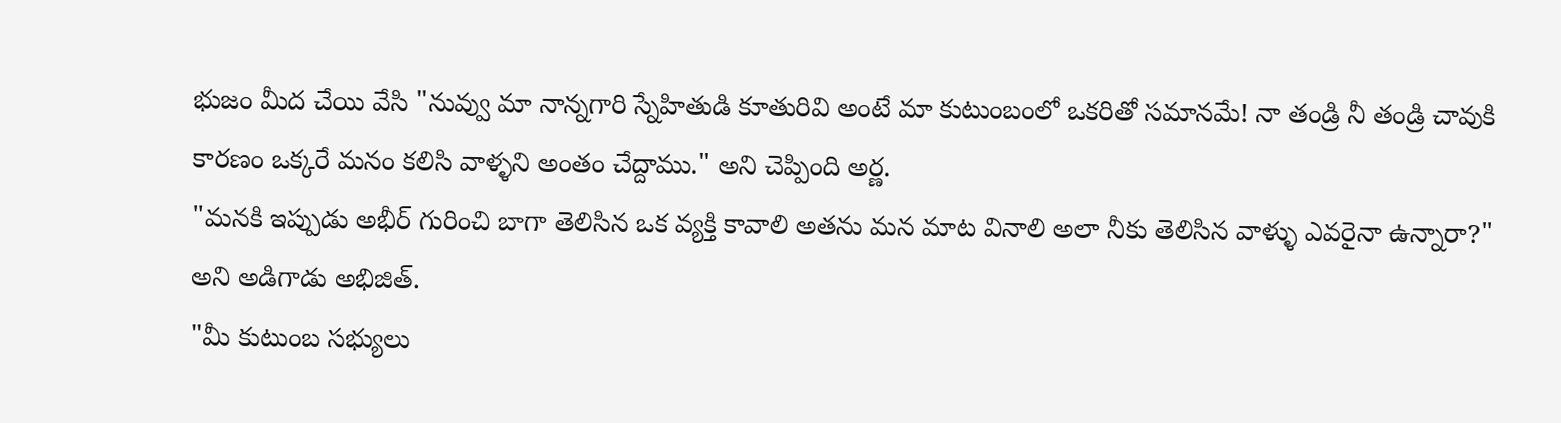భుజం మీద చేయి వేసి "నువ్వు మా నాన్నగారి స్నేహితుడి కూతురివి అంటే మా కుటుంబంలో ఒకరితో సమానమే! నా తండ్రి నీ తండ్రి చావుకి కారణం ఒక్కరే మనం కలిసి వాళ్ళని అంతం చేద్దాము." అని చెప్పింది అర్ణ.
"మనకి ఇప్పుడు అభీర్ గురించి బాగా తెలిసిన ఒక వ్యక్తి కావాలి అతను మన మాట వినాలి అలా నీకు తెలిసిన వాళ్ళు ఎవరైనా ఉన్నారా?" అని అడిగాడు అభిజిత్.
"మీ కుటుంబ సభ్యులు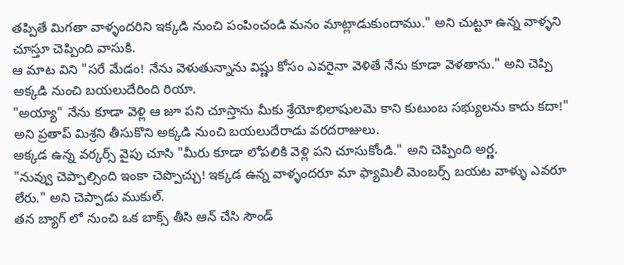తప్పితే మిగతా వాళ్ళందరిని ఇక్కడి నుంచి పంపించండి మనం మాట్లాడుకుందాము." అని చుట్టూ ఉన్న వాళ్ళని చూస్తూ చెప్పింది వాసుకి.
ఆ మాట విని "సరే మేడం! నేను వెళుతున్నాను విష్ణు కోసం ఎవరైనా వెళితే నేను కూడా వెళతాను." అని చెప్పి అక్కడి నుంచి బయలుదేరింది రియా.
"అయ్యా" నేను కూడా వెళ్లి ఆ జూ పని చూస్తాను మీకు శ్రేయోభిలాషులమె కాని కుటుంబ సభ్యులను కాదు కదా!" అని ప్రతాప్ మిశ్రని తీసుకొని అక్కడి నుంచి బయలుదేరాడు వరదరాజులు.
అక్కడ ఉన్న వర్కర్స్ వైపు చూసి "మీరు కూడా లోపలికి వెళ్లి పని చూసుకోండి." అని చెప్పింది అర్ణ.
"నువ్వు చెప్పాల్సింది ఇంకా చెప్పొచ్చు! ఇక్కడ ఉన్న వాళ్ళందరూ మా ఫ్యామిలీ మెంబర్స్ బయట వాళ్ళు ఎవరూ లేరు." అని చెప్పాడు ముకుల్.
తన బ్యాగ్ లో నుంచి ఒక బాక్స్ తీసి ఆన్ చేసి సౌండ్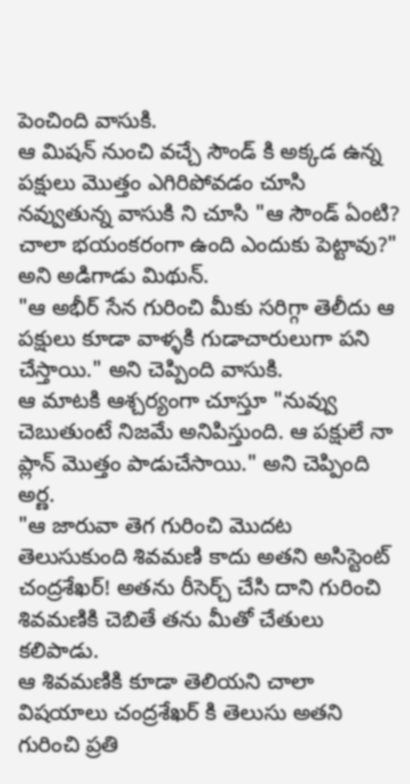పెంచింది వాసుకి.
ఆ మిషన్ నుంచి వచ్చే సౌండ్ కి అక్కడ ఉన్న పక్షులు మొత్తం ఎగిరిపోవడం చూసి నవ్వుతున్న వాసుకి ని చూసి "ఆ సౌండ్ ఏంటి? చాలా భయంకరంగా ఉంది ఎందుకు పెట్టావు?" అని అడిగాడు మిథున్.
"ఆ అభీర్ సేన గురించి మీకు సరిగ్గా తెలీదు ఆ పక్షులు కూడా వాళ్ళకి గుడాచారులుగా పని చేస్తాయి." అని చెప్పింది వాసుకి.
ఆ మాటకి ఆశ్చర్యంగా చూస్తూ "నువ్వు చెబుతుంటే నిజమే అనిపిస్తుంది. ఆ పక్షులే నా ప్లాన్ మొత్తం పాడుచేసాయి." అని చెప్పింది అర్ణ.
"ఆ జారువా తెగ గురించి మొదట తెలుసుకుంది శివమణి కాదు అతని అసిస్టెంట్ చంద్రశేఖర్! అతను రీసెర్చ్ చేసి దాని గురించి శివమణికి చెబితే తను మీతో చేతులు కలిపాడు.
ఆ శివమణికి కూడా తెలియని చాలా విషయాలు చంద్రశేఖర్ కి తెలుసు అతని గురించి ప్రతి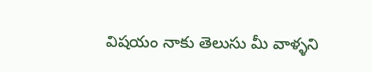విషయం నాకు తెలుసు మీ వాళ్ళని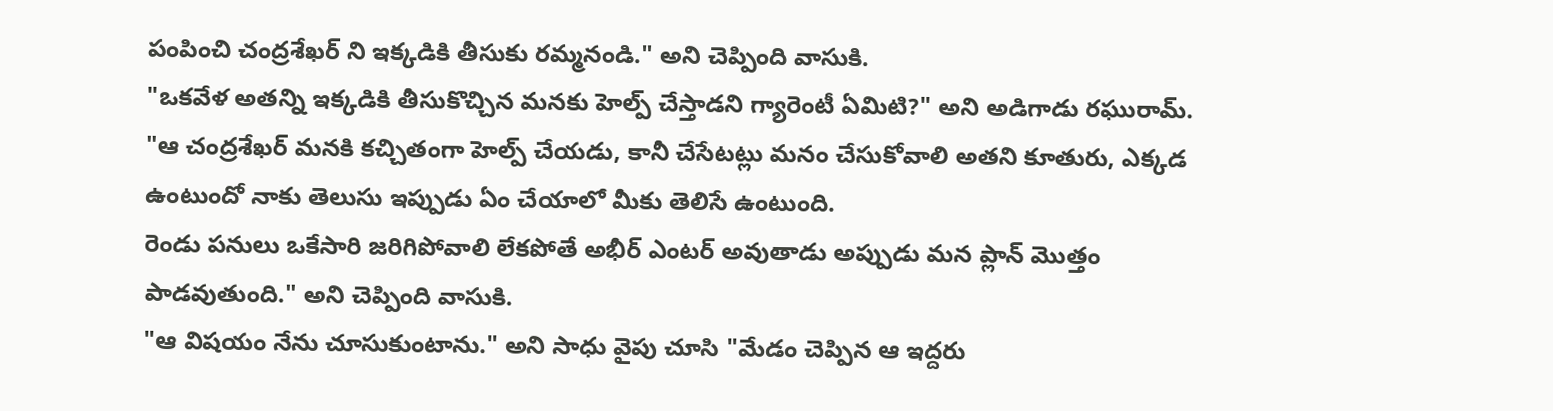పంపించి చంద్రశేఖర్ ని ఇక్కడికి తీసుకు రమ్మనండి." అని చెప్పింది వాసుకి.
"ఒకవేళ అతన్ని ఇక్కడికి తీసుకొచ్చిన మనకు హెల్ప్ చేస్తాడని గ్యారెంటీ ఏమిటి?" అని అడిగాడు రఘురామ్.
"ఆ చంద్రశేఖర్ మనకి కచ్చితంగా హెల్ప్ చేయడు, కానీ చేసేటట్లు మనం చేసుకోవాలి అతని కూతురు, ఎక్కడ ఉంటుందో నాకు తెలుసు ఇప్పుడు ఏం చేయాలో మీకు తెలిసే ఉంటుంది.
రెండు పనులు ఒకేసారి జరిగిపోవాలి లేకపోతే అభీర్ ఎంటర్ అవుతాడు అప్పుడు మన ప్లాన్ మొత్తం పాడవుతుంది." అని చెప్పింది వాసుకి.
"ఆ విషయం నేను చూసుకుంటాను." అని సాధు వైపు చూసి "మేడం చెప్పిన ఆ ఇద్దరు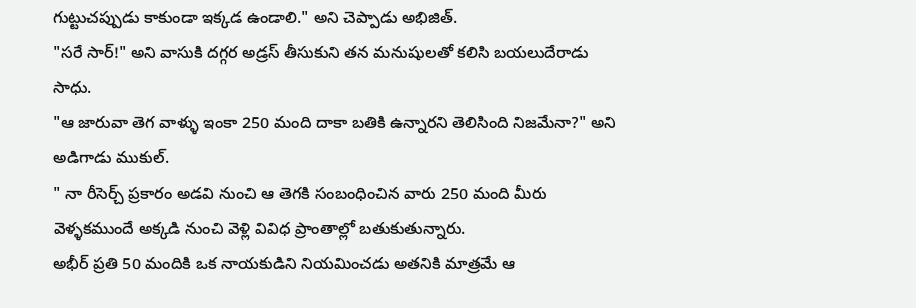గుట్టుచప్పుడు కాకుండా ఇక్కడ ఉండాలి." అని చెప్పాడు అభిజిత్.
"సరే సార్!" అని వాసుకి దగ్గర అడ్రస్ తీసుకుని తన మనుషులతో కలిసి బయలుదేరాడు సాధు.
"ఆ జారువా తెగ వాళ్ళు ఇంకా 250 మంది దాకా బతికి ఉన్నారని తెలిసింది నిజమేనా?" అని అడిగాడు ముకుల్.
" నా రీసెర్చ్ ప్రకారం అడవి నుంచి ఆ తెగకి సంబంధించిన వారు 250 మంది మీరు వెళ్ళకముందే అక్కడి నుంచి వెళ్లి వివిధ ప్రాంతాల్లో బతుకుతున్నారు.
అభీర్ ప్రతి 50 మందికి ఒక నాయకుడిని నియమించడు అతనికి మాత్రమే ఆ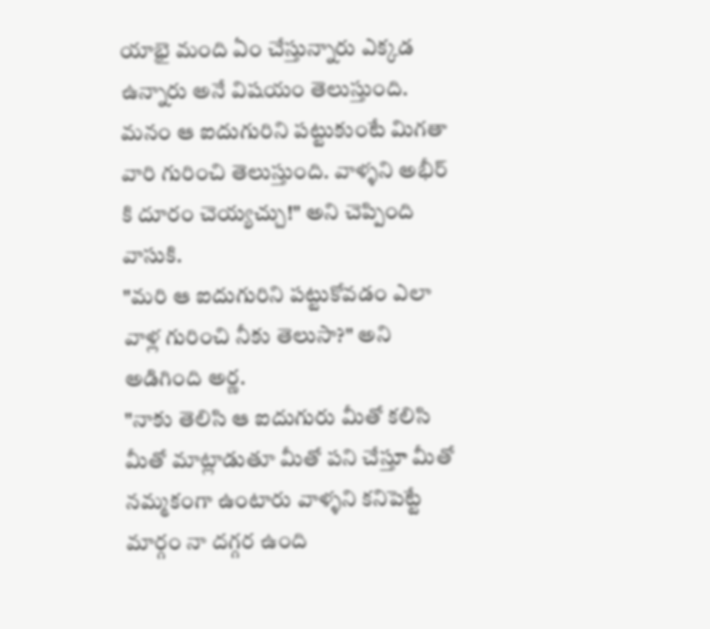యాభై మంది ఏం చేస్తున్నారు ఎక్కడ ఉన్నారు అనే విషయం తెలుస్తుంది.
మనం ఆ ఐదుగురిని పట్టుకుంటే మిగతా వారి గురించి తెలుస్తుంది. వాళ్ళని అభీర్ కి దూరం చెయ్యచ్చు!" అని చెప్పింది వాసుకి.
"మరి ఆ ఐదుగురిని పట్టుకోవడం ఎలా వాళ్ల గురించి నీకు తెలుసా?" అని అడిగింది అర్ణ.
"నాకు తెలిసి ఆ ఐదుగురు మీతో కలిసి మీతో మాట్లాడుతూ మీతో పని చేస్తూ మీతో నమ్మకంగా ఉంటారు వాళ్ళని కనిపెట్టే మార్గం నా దగ్గర ఉంది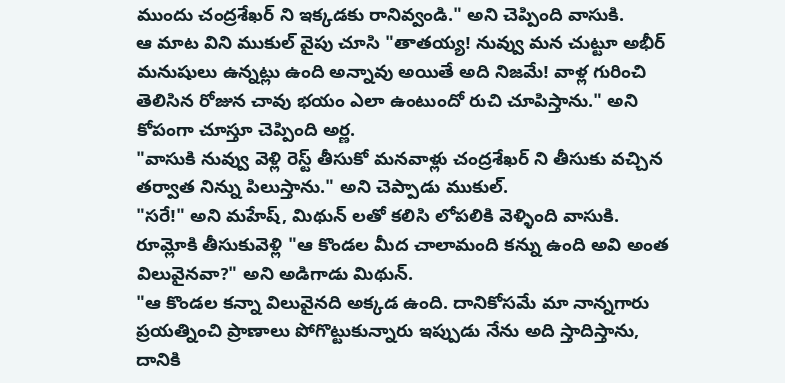ముందు చంద్రశేఖర్ ని ఇక్కడకు రానివ్వండి." అని చెప్పింది వాసుకి.
ఆ మాట విని ముకుల్ వైపు చూసి "తాతయ్య! నువ్వు మన చుట్టూ అభీర్ మనుషులు ఉన్నట్లు ఉంది అన్నావు అయితే అది నిజమే! వాళ్ల గురించి తెలిసిన రోజున చావు భయం ఎలా ఉంటుందో రుచి చూపిస్తాను." అని కోపంగా చూస్తూ చెప్పింది అర్ణ.
"వాసుకి నువ్వు వెళ్లి రెస్ట్ తీసుకో మనవాళ్లు చంద్రశేఖర్ ని తీసుకు వచ్చిన తర్వాత నిన్ను పిలుస్తాను." అని చెప్పాడు ముకుల్.
"సరే!" అని మహేష్, మిథున్ లతో కలిసి లోపలికి వెళ్ళింది వాసుకి.
రూమ్లోకి తీసుకువెళ్లి "ఆ కొండల మీద చాలామంది కన్ను ఉంది అవి అంత విలువైనవా?" అని అడిగాడు మిథున్.
"ఆ కొండల కన్నా విలువైనది అక్కడ ఉంది. దానికోసమే మా నాన్నగారు ప్రయత్నించి ప్రాణాలు పోగొట్టుకున్నారు ఇప్పుడు నేను అది స్తాదిస్తాను, దానికి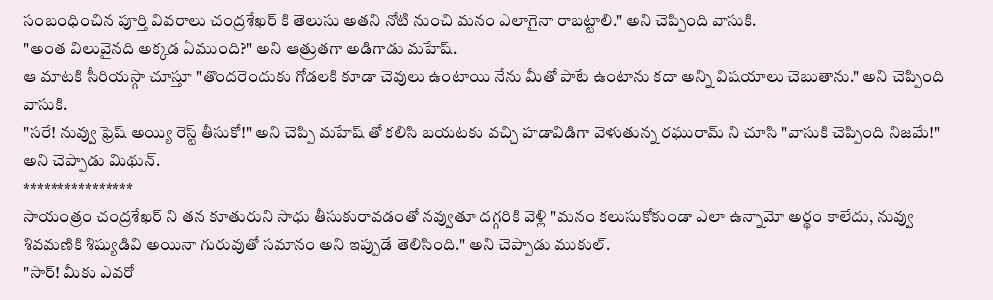సంబంధించిన పూర్తి వివరాలు చంద్రశేఖర్ కి తెలుసు అతని నోటి నుంచి మనం ఎలాగైనా రాబట్టాలి." అని చెప్పింది వాసుకి.
"అంత విలువైనది అక్కడ ఏముంది?" అని ఆత్రుతగా అడిగాడు మహేష్.
ఆ మాటకి సీరియస్గా చూస్తూ "తొందరెందుకు గోడలకి కూడా చెవులు ఉంటాయి నేను మీతో పాటే ఉంటాను కదా అన్ని విషయాలు చెబుతాను." అని చెప్పింది వాసుకి.
"సరే! నువ్వు ఫ్రెష్ అయ్యి రెస్ట్ తీసుకో!" అని చెప్పి మహేష్ తో కలిసి బయటకు వచ్చి హడావిడిగా వెళుతున్న రఘురామ్ ని చూసి "వాసుకి చెప్పింది నిజమే!" అని చెప్పాడు మిథున్.
****************
సాయంత్రం చంద్రశేఖర్ ని తన కూతురుని సాధు తీసుకురావడంతో నవ్వుతూ దగ్గరికి వెళ్లి "మనం కలుసుకోకుండా ఎలా ఉన్నామో అర్థం కాలేదు, నువ్వు శివమణికి శిష్యుడివి అయినా గురువుతో సమానం అని ఇప్పుడే తెలిసింది." అని చెప్పాడు ముకుల్.
"సార్! మీకు ఎవరో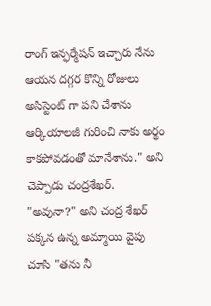రాంగ్ ఇన్ఫర్మేషన్ ఇచ్చారు నేను ఆయన దగ్గర కొన్ని రోజులు అసిస్టెంట్ గా పని చేశాను ఆర్కియాలజీ గురించి నాకు అర్థం కాకపోవడంతో మానేశాను." అని చెప్పాడు చంద్రశేఖర్.
"అవునా?" అని చంద్ర శేఖర్ పక్కన ఉన్న అమ్మాయి వైపు చూసి "తను నీ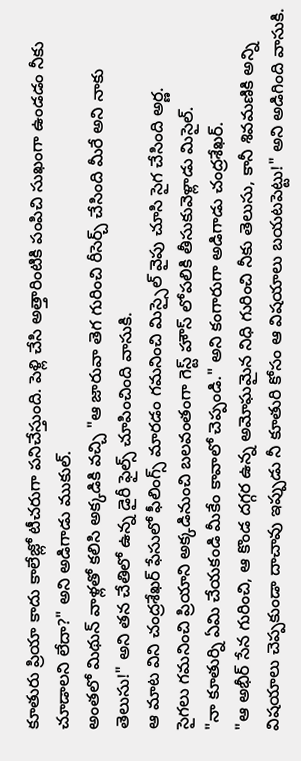కూతురు ప్రియా కాదు కాలేజ్లో టీచరుగా పనిచేస్తుంది. పెళ్లి చేసి అత్తారింటికి పంపిచి సుఖంగా ఉండడం నీకు చూడాలని లేదా?" అని అడిగాడు ముకుల్.
అంతలో మిథున్ వాళ్లతో కలిసి అక్కడికి వచ్చి "ఆ జారువా తెగ గురించి రీసెర్చ్ చేసింది మీరే అని నాకు తెలుసు!" అని తన చేతిలో ఉన్న డైరీ ఫైల్స్ చూపించింది వాసుకి.
ఆ మాట విని చంద్రశేఖర్ ఫేసులో ఫీలింగ్స్ మారడం గమనించి మిస్సైల్ వైపు చూసి సైగ చేసింది అర్ణ.
సైగలు గమనించి ప్రియాని అక్కడినుంచి బలవంతంగా గెస్ట్ హౌస్ లోపలికి తీసుకువెళ్లాడు మిసైల్.
"నా కూతుర్ని ఏమి చేయకండి మీకేం కావాలో చెప్పండి." అని కంగారుగా అడిగాడు చంద్రశేఖర్.
"ఆ అభీర్ సేన గురించి, ఆ కొండ దగ్గర ఉన్న అమోఘమైన నిధి గురించి నీకు తెలుసు, కానీ శివమణికి అన్ని విషయాలు చెప్పకుండా దాచావు ఇప్పుడు నీ కూతురి కోసం ఆ విషయాలు బయటపెట్టు!" అని అడిగింది వాసుకి.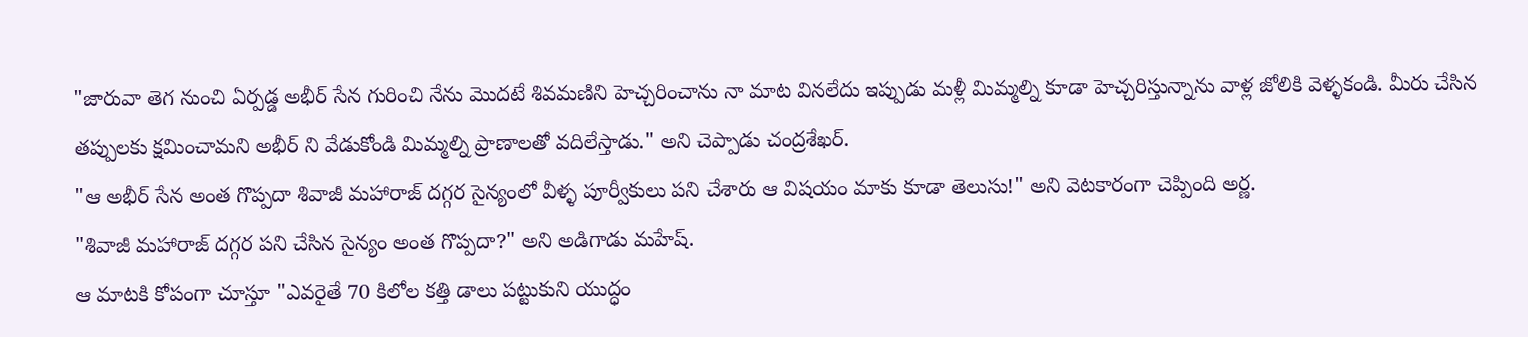"జారువా తెగ నుంచి ఏర్పడ్డ అభీర్ సేన గురించి నేను మొదటే శివమణిని హెచ్చరించాను నా మాట వినలేదు ఇప్పుడు మళ్లీ మిమ్మల్ని కూడా హెచ్చరిస్తున్నాను వాళ్ల జోలికి వెళ్ళకండి. మీరు చేసిన తప్పులకు క్షమించామని అభీర్ ని వేడుకోండి మిమ్మల్ని ప్రాణాలతో వదిలేస్తాడు." అని చెప్పాడు చంద్రశేఖర్.
"ఆ అభీర్ సేన అంత గొప్పదా శివాజీ మహారాజ్ దగ్గర సైన్యంలో వీళ్ళ పూర్వీకులు పని చేశారు ఆ విషయం మాకు కూడా తెలుసు!" అని వెటకారంగా చెప్పింది అర్ణ.
"శివాజీ మహారాజ్ దగ్గర పని చేసిన సైన్యం అంత గొప్పదా?" అని అడిగాడు మహేష్.
ఆ మాటకి కోపంగా చూస్తూ "ఎవరైతే 70 కిలోల కత్తి డాలు పట్టుకుని యుద్ధం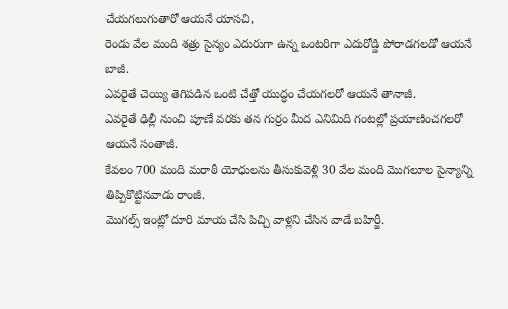చేయగలుగుతారో ఆయనే యాసచి,
రెండు వేల మంది శత్రు సైన్యం ఎదురుగా ఉన్న ఒంటరిగా ఎదురోడ్డి పోరాడగలడో ఆయనే బాజీ.
ఎవరైతే చెయ్యి తెగిపడిన ఒంటి చేత్తో యుద్ధం చేయగలరో ఆయనే తానాజీ.
ఎవరైతే ఢిల్లీ నుంచి పూణే వరకు తన గుర్రం మీద ఎనిమిది గంటల్లో ప్రయాణించగలరో ఆయనే సంతాజీ.
కేవలం 700 మంది మరాఠీ యోధులను తీసుకువెళ్లి 30 వేల మంది మొగలూల సైన్యాన్ని తిప్పికొట్టినవాడు రాంజీ.
మొగల్స్ ఇంట్లో దూరి మాయ చేసి పిచ్చి వాళ్లని చేసిన వాడే బహిర్జీ.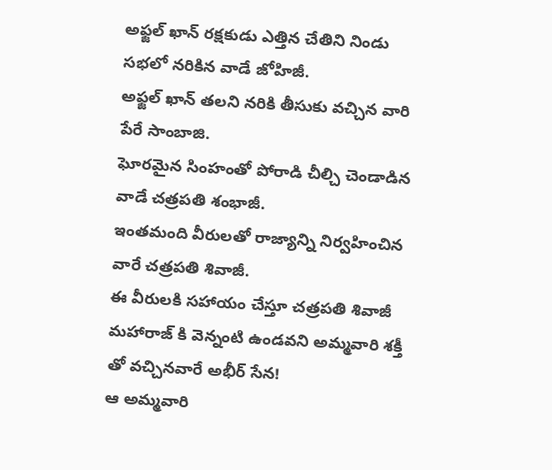అఫ్జల్ ఖాన్ రక్షకుడు ఎత్తిన చేతిని నిండు సభలో నరికిన వాడే జోహిజీ.
అఫ్జల్ ఖాన్ తలని నరికి తీసుకు వచ్చిన వారి పేరే సాంబాజి.
ఘోరమైన సింహంతో పోరాడి చీల్చి చెండాడిన వాడే చత్రపతి శంభాజీ.
ఇంతమంది వీరులతో రాజ్యాన్ని నిర్వహించిన వారే చత్రపతి శివాజీ.
ఈ వీరులకి సహాయం చేస్తూ చత్రపతి శివాజీ మహారాజ్ కి వెన్నంటి ఉండవని అమ్మవారి శక్తీ తో వచ్చినవారే అభీర్ సేన!
ఆ అమ్మవారి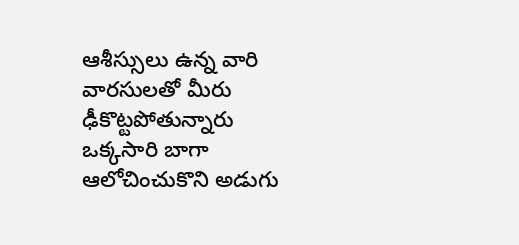ఆశీస్సులు ఉన్న వారి వారసులతో మీరు ఢీకొట్టపోతున్నారు ఒక్కసారి బాగా ఆలోచించుకొని అడుగు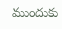ముందుకు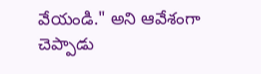వేయండి." అని ఆవేశంగా చెప్పాడు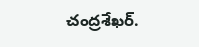చంద్రశేఖర్.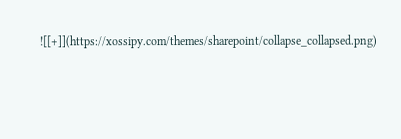![[+]](https://xossipy.com/themes/sharepoint/collapse_collapsed.png)